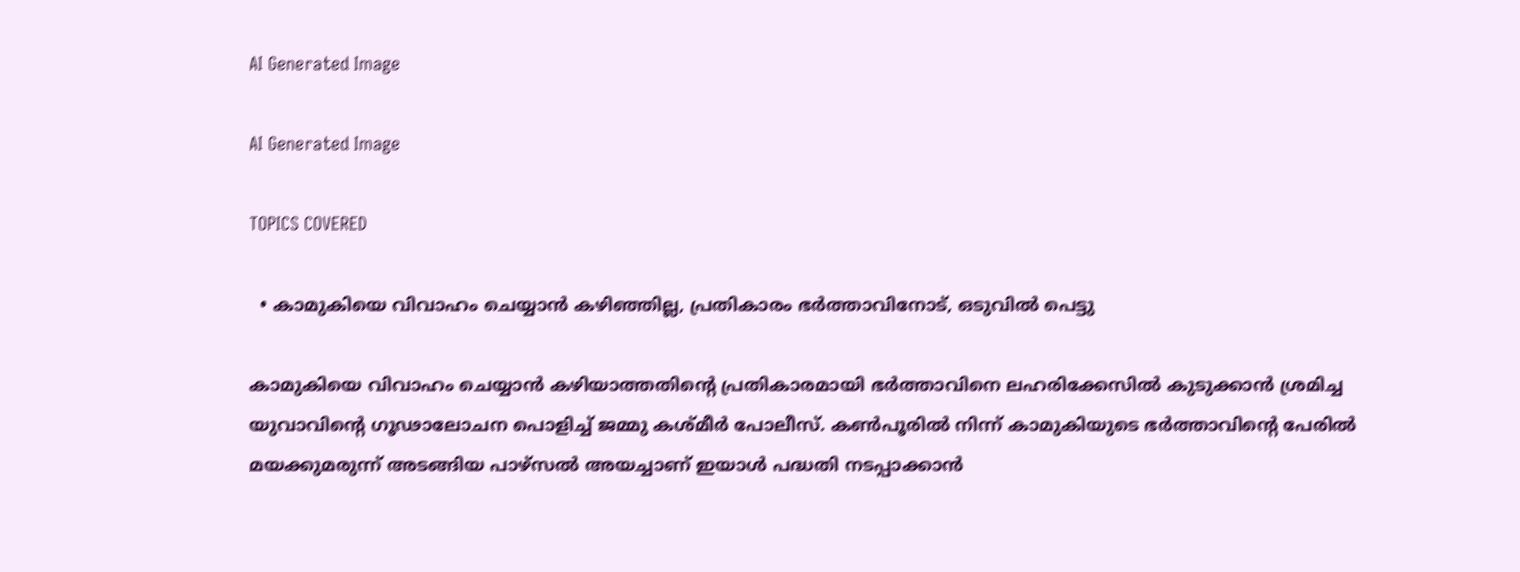AI Generated Image

AI Generated Image

TOPICS COVERED

  • കാമുകിയെ വിവാഹം ചെയ്യാന്‍ കഴിഞ്ഞില്ല, പ്രതികാരം ഭര്‍ത്താവിനോട്, ഒടുവില്‍ പെട്ടു

കാമുകിയെ വിവാഹം ചെയ്യാൻ കഴിയാത്തതിന്റെ പ്രതികാരമായി ഭർത്താവിനെ ലഹരിക്കേസിൽ കുടുക്കാൻ ശ്രമിച്ച യുവാവിന്‍റെ ഗൂഢാലോചന പൊളിച്ച് ജമ്മു കശ്മീർ പോലീസ്. കൺപൂരിൽ നിന്ന് കാമുകിയുടെ ഭർത്താവിന്‍റെ പേരിൽ മയക്കുമരുന്ന് അടങ്ങിയ പാഴ്സൽ അയച്ചാണ് ഇയാൾ പദ്ധതി നടപ്പാക്കാൻ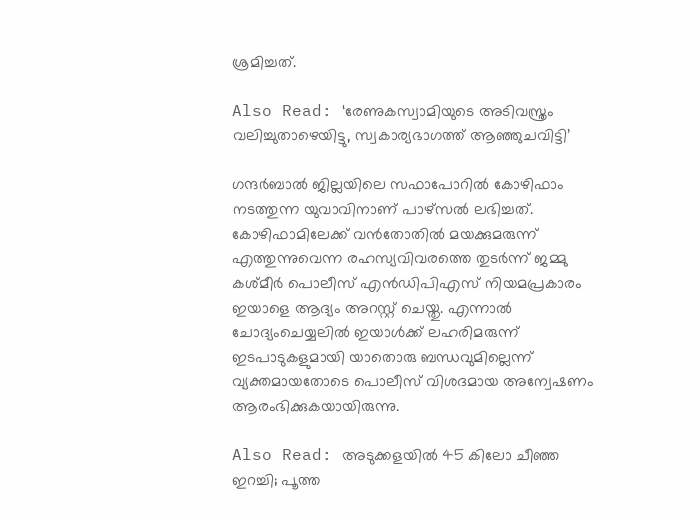ശ്രമിച്ചത്.

Also Read: ‘രേണുകസ്വാമിയുടെ അടിവസ്ത്രം വലിച്ചുതാഴെയിട്ടു, സ്വകാര്യഭാഗത്ത് ആഞ്ഞുചവിട്ടി’

ഗന്ദർബാൽ ജില്ലയിലെ സഫാപോറിൽ കോഴിഫാം നടത്തുന്ന യുവാവിനാണ് പാഴ്സൽ ലഭിച്ചത്. കോഴിഫാമിലേക്ക് വൻതോതിൽ മയക്കുമരുന്ന് എത്തുന്നുവെന്ന രഹസ്യവിവരത്തെ തുടർന്ന് ജമ്മു കശ്മീർ പൊലീസ് എൻഡിപിഎസ് നിയമപ്രകാരം ഇയാളെ ആദ്യം അറസ്റ്റ് ചെയ്തു. എന്നാൽ ചോദ്യംചെയ്യലിൽ ഇയാൾക്ക് ലഹരിമരുന്ന് ഇടപാടുകളുമായി യാതൊരു ബന്ധവുമില്ലെന്ന് വ്യക്തമായതോടെ പൊലീസ് വിശദമായ അന്വേഷണം ആരംഭിക്കുകയായിരുന്നു.

Also Read: അടുക്കളയില്‍ 45 കിലോ ചീഞ്ഞ ഇറച്ചി; പൂത്ത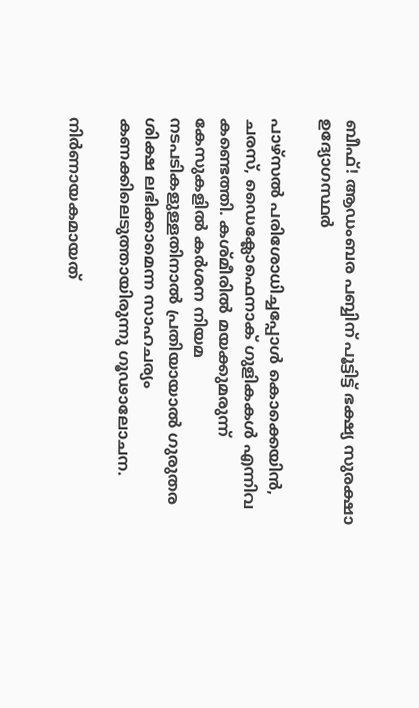ബീഫ്! ആഡംബര പബ്ബിന് പൂട്ടിട്ട് ഭക്ഷ്യ സുരക്ഷാ ഉദ്യോഗസ്ഥര്‍

പാഴ്സൽ പരിശോധിച്ചപ്പോൾ കൊക്കെയിൻ, ചരസ്, ഡൈക്ലോഫെനാക് ഗുളികകൾ എന്നിവ കണ്ടെത്തി. കശ്മീരിൽ മയക്കുമരുന്ന് കേസുകളിൽ കർശന നിയമ നടപടികളുള്ളതിനാൽ പ്രതിയായാൽ ഗുരുതര ശിക്ഷ ലഭിക്കാമെന്ന സാഹചര്യം കണക്കിലെടുത്തായിരുന്നു ഗൂഢാലോചന.

നിർണായകമായത്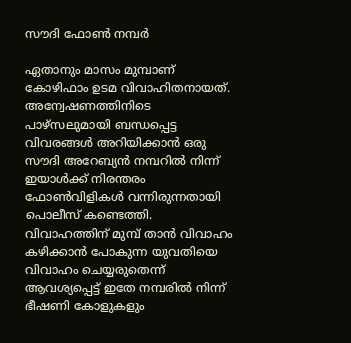സൗദി ഫോൺ നമ്പർ

ഏതാനും മാസം മുമ്പാണ് കോഴിഫാം ഉടമ വിവാഹിതനായത്. അന്വേഷണത്തിനിടെ പാഴ്സലുമായി ബന്ധപ്പെട്ട വിവരങ്ങൾ അറിയിക്കാൻ ഒരു സൗദി അറേബ്യൻ നമ്പറിൽ നിന്ന് ഇയാൾക്ക് നിരന്തരം ഫോൺവിളികൾ വന്നിരുന്നതായി പൊലീസ് കണ്ടെത്തി. വിവാഹത്തിന് മുമ്പ് താൻ വിവാഹം കഴിക്കാൻ പോകുന്ന യുവതിയെ വിവാഹം ചെയ്യരുതെന്ന് ആവശ്യപ്പെട്ട് ഇതേ നമ്പരിൽ നിന്ന് ഭീഷണി കോളുകളും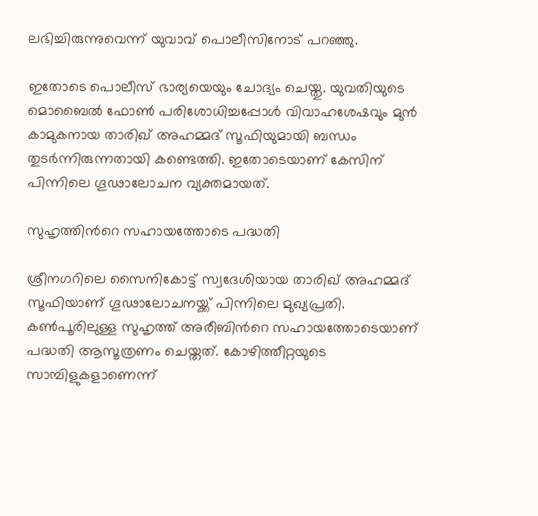ലഭിച്ചിരുന്നുവെന്ന് യുവാവ് പൊലീസിനോട് പറഞ്ഞു.

ഇതോടെ പൊലീസ് ഭാര്യയെയും ചോദ്യം ചെയ്തു. യുവതിയുടെ മൊബൈൽ ഫോൺ പരിശോധിച്ചപ്പോൾ വിവാഹശേഷവും മുൻ കാമുകനായ താരിഖ് അഹമ്മദ് സൂഫിയുമായി ബന്ധം തുടർന്നിരുന്നതായി കണ്ടെത്തി. ഇതോടെയാണ് കേസിന് പിന്നിലെ ഗൂഢാലോചന വ്യക്തമായത്.

സുഹൃത്തിന്‍റെ സഹായത്തോടെ പദ്ധതി

ശ്രീനഗറിലെ സൈനികോട്ട് സ്വദേശിയായ താരിഖ് അഹമ്മദ് സൂഫിയാണ് ഗൂഢാലോചനയ്ക്ക് പിന്നിലെ മുഖ്യപ്രതി. കൺപൂരിലുള്ള സുഹൃത്ത് അരീബിന്‍റെ സഹായത്തോടെയാണ് പദ്ധതി ആസൂത്രണം ചെയ്തത്. കോഴിത്തീറ്റയുടെ സാമ്പിളുകളാണെന്ന്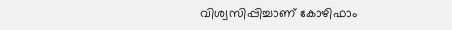വിശ്വസിപ്പിച്ചാണ് കോഴിഫാം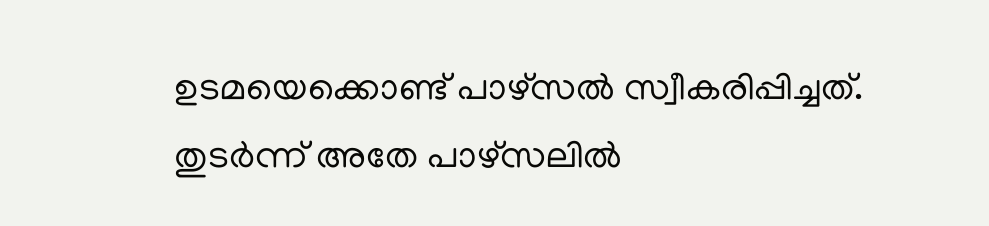ഉടമയെക്കൊണ്ട് പാഴ്സൽ സ്വീകരിപ്പിച്ചത്. തുടർന്ന് അതേ പാഴ്സലിൽ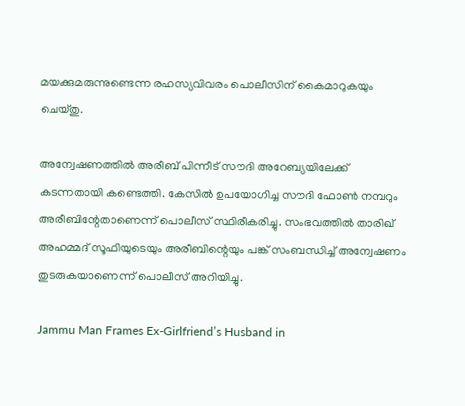മയക്കുമരുന്നുണ്ടെന്ന രഹസ്യവിവരം പൊലീസിന് കൈമാറുകയും ചെയ്തു.

അന്വേഷണത്തിൽ അരീബ് പിന്നീട് സൗദി അറേബ്യയിലേക്ക് കടന്നതായി കണ്ടെത്തി. കേസിൽ ഉപയോഗിച്ച സൗദി ഫോൺ നമ്പറും അരീബിന്റേതാണെന്ന് പൊലീസ് സ്ഥിരീകരിച്ചു. സംഭവത്തിൽ താരിഖ് അഹമ്മദ് സൂഫിയുടെയും അരീബിന്റെയും പങ്ക് സംബന്ധിച്ച് അന്വേഷണം തുടരുകയാണെന്ന് പൊലീസ് അറിയിച്ചു.

Jammu Man Frames Ex-Girlfriend’s Husband in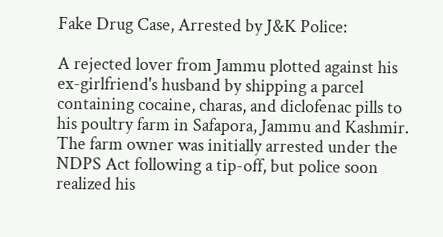Fake Drug Case, Arrested by J&K Police:

A rejected lover from Jammu plotted against his ex-girlfriend's husband by shipping a parcel containing cocaine, charas, and diclofenac pills to his poultry farm in Safapora, Jammu and Kashmir. The farm owner was initially arrested under the NDPS Act following a tip-off, but police soon realized his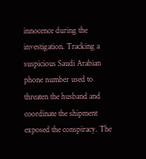innocence during the investigation. Tracking a suspicious Saudi Arabian phone number used to threaten the husband and coordinate the shipment exposed the conspiracy. The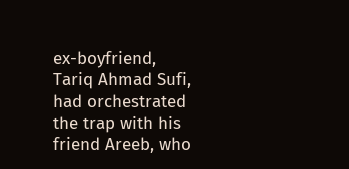ex-boyfriend, Tariq Ahmad Sufi, had orchestrated the trap with his friend Areeb, who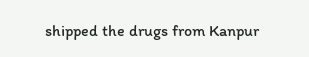shipped the drugs from Kanpur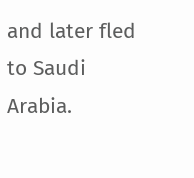and later fled to Saudi Arabia.